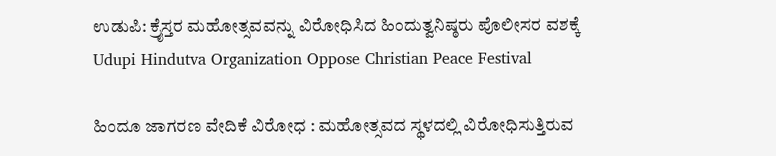ಉಡುಪಿ: ಕ್ರೈಸ್ತರ ಮಹೋತ್ಸವವನ್ನು ವಿರೋಧಿಸಿದ ಹಿಂದುತ್ವನಿಷ್ಠರು ಪೊಲೀಸರ ವಶಕ್ಕೆ Udupi Hindutva Organization Oppose Christian Peace Festival

ಹಿಂದೂ ಜಾಗರಣ ವೇದಿಕೆ ವಿರೋಧ : ಮಹೋತ್ಸವದ ಸ್ಥಳದಲ್ಲಿ ವಿರೋಧಿಸುತ್ತಿರುವ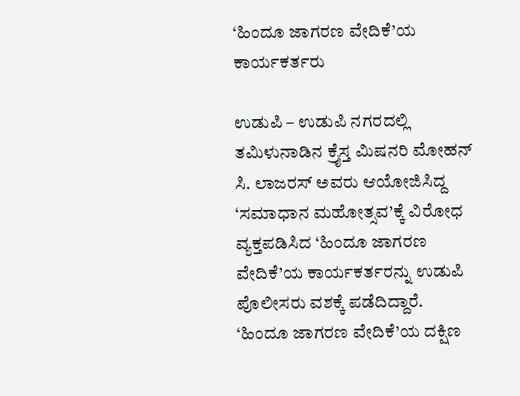‘ಹಿಂದೂ ಜಾಗರಣ ವೇದಿಕೆ’ಯ ಕಾರ್ಯಕರ್ತರು

ಉಡುಪಿ – ಉಡುಪಿ ನಗರದಲ್ಲಿ ತಮಿಳುನಾಡಿನ ಕ್ರೈಸ್ತ ಮಿಷನರಿ ಮೋಹನ್ ಸಿ. ಲಾಜರಸ್ ಅವರು ಆಯೋಜಿಸಿದ್ದ ‘ಸಮಾಧಾನ ಮಹೋತ್ಸವ’ಕ್ಕೆ ವಿರೋಧ ವ್ಯಕ್ತಪಡಿಸಿದ ‘ಹಿಂದೂ ಜಾಗರಣ ವೇದಿಕೆ’ಯ ಕಾರ್ಯಕರ್ತರನ್ನು ಉಡುಪಿ ಪೊಲೀಸರು ವಶಕ್ಕೆ ಪಡೆದಿದ್ದಾರೆ. ‘ಹಿಂದೂ ಜಾಗರಣ ವೇದಿಕೆ’ಯ ದಕ್ಷಿಣ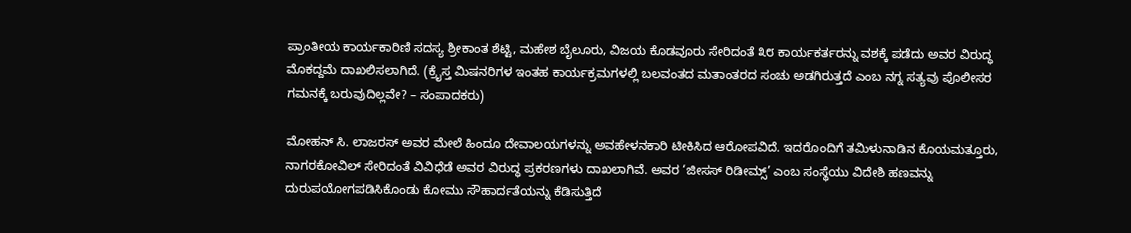ಪ್ರಾಂತೀಯ ಕಾರ್ಯಕಾರಿಣಿ ಸದಸ್ಯ ಶ್ರೀಕಾಂತ ಶೆಟ್ಟಿ, ಮಹೇಶ ಬೈಲೂರು, ವಿಜಯ ಕೊಡವೂರು ಸೇರಿದಂತೆ ೩೮ ಕಾರ್ಯಕರ್ತರನ್ನು ವಶಕ್ಕೆ ಪಡೆದು ಅವರ ವಿರುದ್ಧ ಮೊಕದ್ದಮೆ ದಾಖಲಿಸಲಾಗಿದೆ. (ಕ್ರೈಸ್ತ ಮಿಷನರಿಗಳ ಇಂತಹ ಕಾರ್ಯಕ್ರಮಗಳಲ್ಲಿ ಬಲವಂತದ ಮತಾಂತರದ ಸಂಚು ಅಡಗಿರುತ್ತದೆ ಎಂಬ ನಗ್ನ ಸತ್ಯವು ಪೊಲೀಸರ ಗಮನಕ್ಕೆ ಬರುವುದಿಲ್ಲವೇ? – ಸಂಪಾದಕರು)

ಮೋಹನ್ ಸಿ. ಲಾಜರಸ್ ಅವರ ಮೇಲೆ ಹಿಂದೂ ದೇವಾಲಯಗಳನ್ನು ಅವಹೇಳನಕಾರಿ ಟೀಕಿಸಿದ ಆರೋಪವಿದೆ. ಇದರೊಂದಿಗೆ ತಮಿಳುನಾಡಿನ ಕೊಯಮತ್ತೂರು, ನಾಗರಕೋವಿಲ್ ಸೇರಿದಂತೆ ವಿವಿಧೆಡೆ ಅವರ ವಿರುದ್ಧ ಪ್ರಕರಣಗಳು ದಾಖಲಾಗಿವೆ. ಅವರ ‘ಜೀಸಸ್ ರಿಡೀಮ್ಸ್’ ಎಂಬ ಸಂಸ್ಥೆಯು ವಿದೇಶಿ ಹಣವನ್ನು ದುರುಪಯೋಗಪಡಿಸಿಕೊಂಡು ಕೋಮು ಸೌಹಾರ್ದತೆಯನ್ನು ಕೆಡಿಸುತ್ತಿದೆ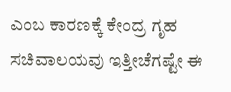ಎಂಬ ಕಾರಣಕ್ಕೆ ಕೇಂದ್ರ ಗೃಹ ಸಚಿವಾಲಯವು ಇತ್ತೀಚೆಗಷ್ಟೇ ಈ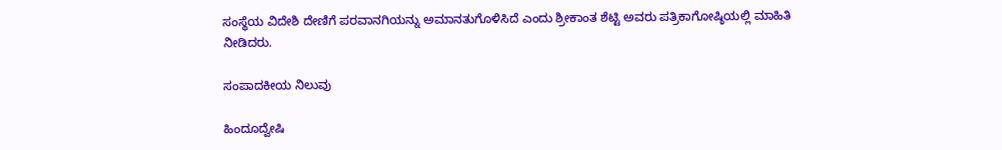ಸಂಸ್ಥೆಯ ವಿದೇಶಿ ದೇಣಿಗೆ ಪರವಾನಗಿಯನ್ನು ಅಮಾನತುಗೊಳಿಸಿದೆ ಎಂದು ಶ್ರೀಕಾಂತ ಶೆಟ್ಟಿ ಅವರು ಪತ್ರಿಕಾಗೋಷ್ಠಿಯಲ್ಲಿ ಮಾಹಿತಿ ನೀಡಿದರು.

ಸಂಪಾದಕೀಯ ನಿಲುವು

ಹಿಂದೂದ್ವೇಷಿ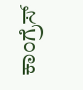ಕಾಂಗ್ರೆಸ್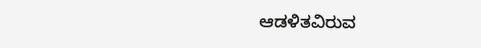ಆಡಳಿತವಿರುವ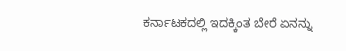ಕರ್ನಾಟಕದಲ್ಲಿ ಇದಕ್ಕಿಂತ ಬೇರೆ ಏನನ್ನು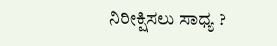ನಿರೀಕ್ಷಿಸಲು ಸಾಧ್ಯ ?